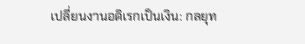เปลี่ยนงานอดิเรกเป็นเงิน: กลยุท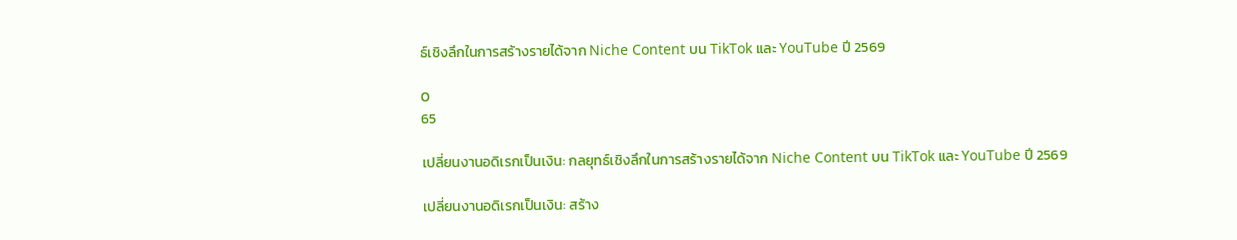ธ์เชิงลึกในการสร้างรายได้จาก Niche Content บน TikTok และ YouTube ปี 2569

0
65

เปลี่ยนงานอดิเรกเป็นเงิน: กลยุทธ์เชิงลึกในการสร้างรายได้จาก Niche Content บน TikTok และ YouTube ปี 2569

เปลี่ยนงานอดิเรกเป็นเงิน: สร้าง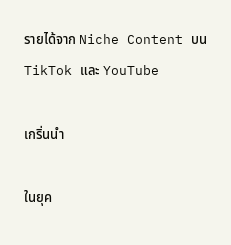รายได้จาก Niche Content บน TikTok และ YouTube

เกริ่นนำ

ในยุค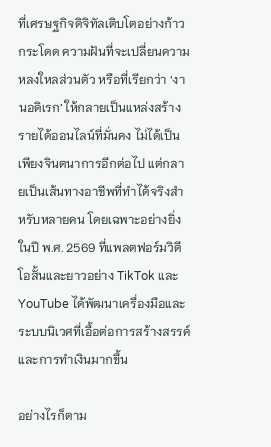ที่เศรษฐกิจดิจิทัลเติบโตอย่างก้าวกระโดด ความฝันที่จะเปลี่ยนความหลงใหลส่วนตัว หรือที่เรียกว่า ‘งานอดิเรก’ ให้กลายเป็นแหล่งสร้างรายได้ออนไลน์ที่มั่นคง ไม่ได้เป็นเพียงจินตนาการอีกต่อไป แต่กลายเป็นเส้นทางอาชีพที่ทำได้จริงสำหรับหลายคน โดยเฉพาะอย่างยิ่งในปี พ.ศ. 2569 ที่แพลตฟอร์มวิดีโอสั้นและยาวอย่าง TikTok และ YouTube ได้พัฒนาเครื่องมือและระบบนิเวศที่เอื้อต่อการสร้างสรรค์และการทำเงินมากขึ้น

อย่างไรก็ตาม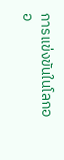การแข่งขันในโลกออ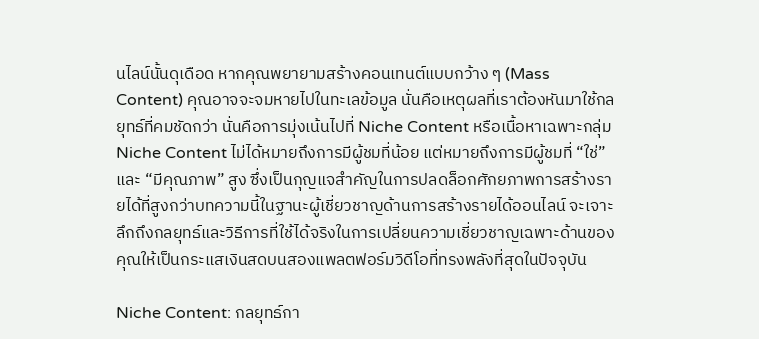นไลน์นั้นดุเดือด หากคุณพยายามสร้างคอนเทนต์แบบกว้าง ๆ (Mass Content) คุณอาจจะจมหายไปในทะเลข้อมูล นั่นคือเหตุผลที่เราต้องหันมาใช้กลยุทธ์ที่คมชัดกว่า นั่นคือการมุ่งเน้นไปที่ Niche Content หรือเนื้อหาเฉพาะกลุ่ม Niche Content ไม่ได้หมายถึงการมีผู้ชมที่น้อย แต่หมายถึงการมีผู้ชมที่ “ใช่” และ “มีคุณภาพ” สูง ซึ่งเป็นกุญแจสำคัญในการปลดล็อกศักยภาพการสร้างรายได้ที่สูงกว่าบทความนี้ในฐานะผู้เชี่ยวชาญด้านการสร้างรายได้ออนไลน์ จะเจาะลึกถึงกลยุทธ์และวิธีการที่ใช้ได้จริงในการเปลี่ยนความเชี่ยวชาญเฉพาะด้านของคุณให้เป็นกระแสเงินสดบนสองแพลตฟอร์มวิดีโอที่ทรงพลังที่สุดในปัจจุบัน

Niche Content: กลยุทธ์กา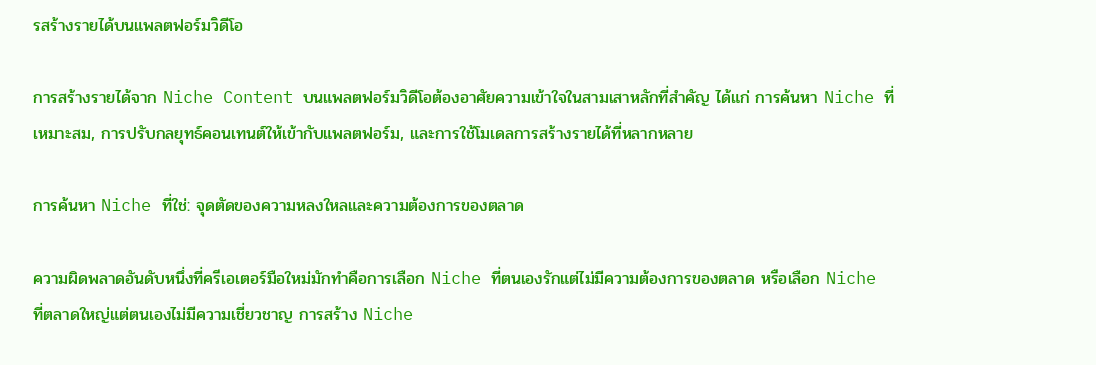รสร้างรายได้บนแพลตฟอร์มวิดีโอ

การสร้างรายได้จาก Niche Content บนแพลตฟอร์มวิดีโอต้องอาศัยความเข้าใจในสามเสาหลักที่สำคัญ ได้แก่ การค้นหา Niche ที่เหมาะสม, การปรับกลยุทธ์คอนเทนต์ให้เข้ากับแพลตฟอร์ม, และการใช้โมเดลการสร้างรายได้ที่หลากหลาย

การค้นหา Niche ที่ใช่: จุดตัดของความหลงใหลและความต้องการของตลาด

ความผิดพลาดอันดับหนึ่งที่ครีเอเตอร์มือใหม่มักทำคือการเลือก Niche ที่ตนเองรักแต่ไม่มีความต้องการของตลาด หรือเลือก Niche ที่ตลาดใหญ่แต่ตนเองไม่มีความเชี่ยวชาญ การสร้าง Niche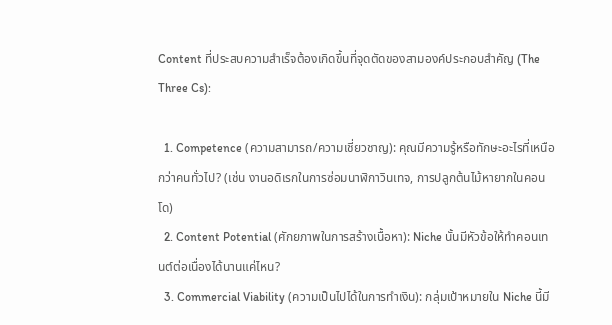Content ที่ประสบความสำเร็จต้องเกิดขึ้นที่จุดตัดของสามองค์ประกอบสำคัญ (The Three Cs):

  1. Competence (ความสามารถ/ความเชี่ยวชาญ): คุณมีความรู้หรือทักษะอะไรที่เหนือกว่าคนทั่วไป? (เช่น งานอดิเรกในการซ่อมนาฬิกาวินเทจ, การปลูกต้นไม้หายากในคอนโด)
  2. Content Potential (ศักยภาพในการสร้างเนื้อหา): Niche นั้นมีหัวข้อให้ทำคอนเทนต์ต่อเนื่องได้นานแค่ไหน?
  3. Commercial Viability (ความเป็นไปได้ในการทำเงิน): กลุ่มเป้าหมายใน Niche นี้มี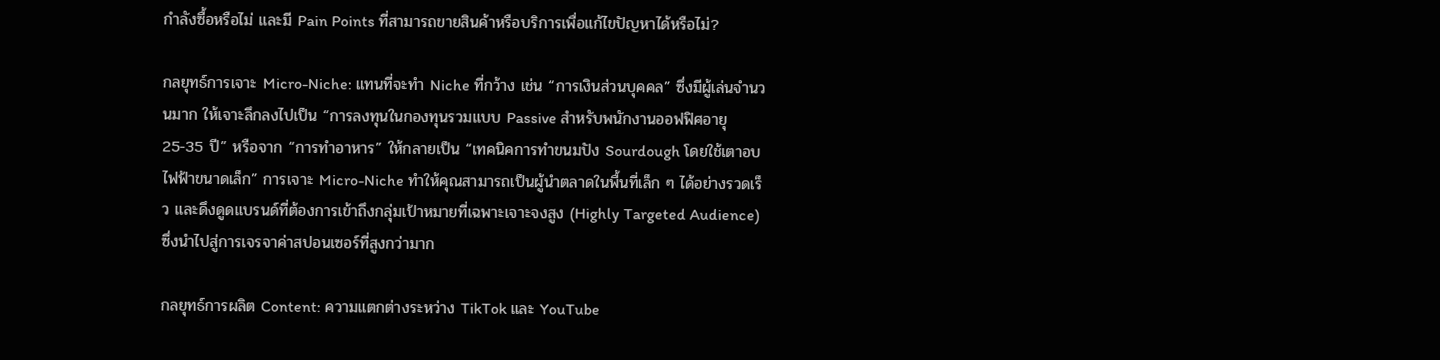กำลังซื้อหรือไม่ และมี Pain Points ที่สามารถขายสินค้าหรือบริการเพื่อแก้ไขปัญหาได้หรือไม่?

กลยุทธ์การเจาะ Micro-Niche: แทนที่จะทำ Niche ที่กว้าง เช่น “การเงินส่วนบุคคล” ซึ่งมีผู้เล่นจำนวนมาก ให้เจาะลึกลงไปเป็น “การลงทุนในกองทุนรวมแบบ Passive สำหรับพนักงานออฟฟิศอายุ 25-35 ปี” หรือจาก “การทำอาหาร” ให้กลายเป็น “เทคนิคการทำขนมปัง Sourdough โดยใช้เตาอบไฟฟ้าขนาดเล็ก” การเจาะ Micro-Niche ทำให้คุณสามารถเป็นผู้นำตลาดในพื้นที่เล็ก ๆ ได้อย่างรวดเร็ว และดึงดูดแบรนด์ที่ต้องการเข้าถึงกลุ่มเป้าหมายที่เฉพาะเจาะจงสูง (Highly Targeted Audience) ซึ่งนำไปสู่การเจรจาค่าสปอนเซอร์ที่สูงกว่ามาก

กลยุทธ์การผลิต Content: ความแตกต่างระหว่าง TikTok และ YouTube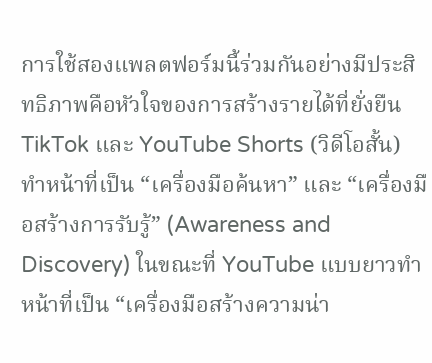การใช้สองแพลตฟอร์มนี้ร่วมกันอย่างมีประสิทธิภาพคือหัวใจของการสร้างรายได้ที่ยั่งยืน TikTok และ YouTube Shorts (วิดีโอสั้น) ทำหน้าที่เป็น “เครื่องมือค้นหา” และ “เครื่องมือสร้างการรับรู้” (Awareness and Discovery) ในขณะที่ YouTube แบบยาวทำหน้าที่เป็น “เครื่องมือสร้างความน่า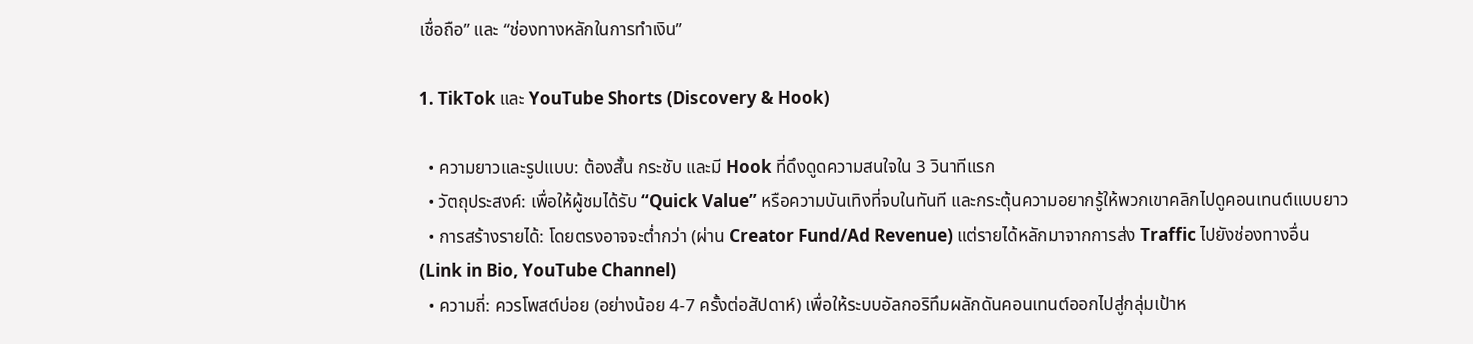เชื่อถือ” และ “ช่องทางหลักในการทำเงิน”

1. TikTok และ YouTube Shorts (Discovery & Hook)

  • ความยาวและรูปแบบ: ต้องสั้น กระชับ และมี Hook ที่ดึงดูดความสนใจใน 3 วินาทีแรก
  • วัตถุประสงค์: เพื่อให้ผู้ชมได้รับ “Quick Value” หรือความบันเทิงที่จบในทันที และกระตุ้นความอยากรู้ให้พวกเขาคลิกไปดูคอนเทนต์แบบยาว
  • การสร้างรายได้: โดยตรงอาจจะต่ำกว่า (ผ่าน Creator Fund/Ad Revenue) แต่รายได้หลักมาจากการส่ง Traffic ไปยังช่องทางอื่น (Link in Bio, YouTube Channel)
  • ความถี่: ควรโพสต์บ่อย (อย่างน้อย 4-7 ครั้งต่อสัปดาห์) เพื่อให้ระบบอัลกอริทึมผลักดันคอนเทนต์ออกไปสู่กลุ่มเป้าห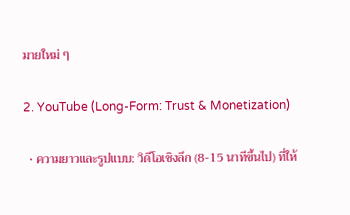มายใหม่ ๆ

2. YouTube (Long-Form: Trust & Monetization)

  • ความยาวและรูปแบบ: วิดีโอเชิงลึก (8-15 นาทีขึ้นไป) ที่ให้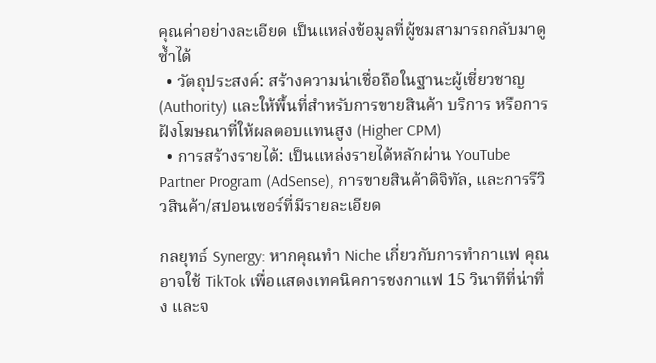คุณค่าอย่างละเอียด เป็นแหล่งข้อมูลที่ผู้ชมสามารถกลับมาดูซ้ำได้
  • วัตถุประสงค์: สร้างความน่าเชื่อถือในฐานะผู้เชี่ยวชาญ (Authority) และให้พื้นที่สำหรับการขายสินค้า บริการ หรือการฝังโฆษณาที่ให้ผลตอบแทนสูง (Higher CPM)
  • การสร้างรายได้: เป็นแหล่งรายได้หลักผ่าน YouTube Partner Program (AdSense), การขายสินค้าดิจิทัล, และการรีวิวสินค้า/สปอนเซอร์ที่มีรายละเอียด

กลยุทธ์ Synergy: หากคุณทำ Niche เกี่ยวกับการทำกาแฟ คุณอาจใช้ TikTok เพื่อแสดงเทคนิคการชงกาแฟ 15 วินาทีที่น่าทึ่ง และจ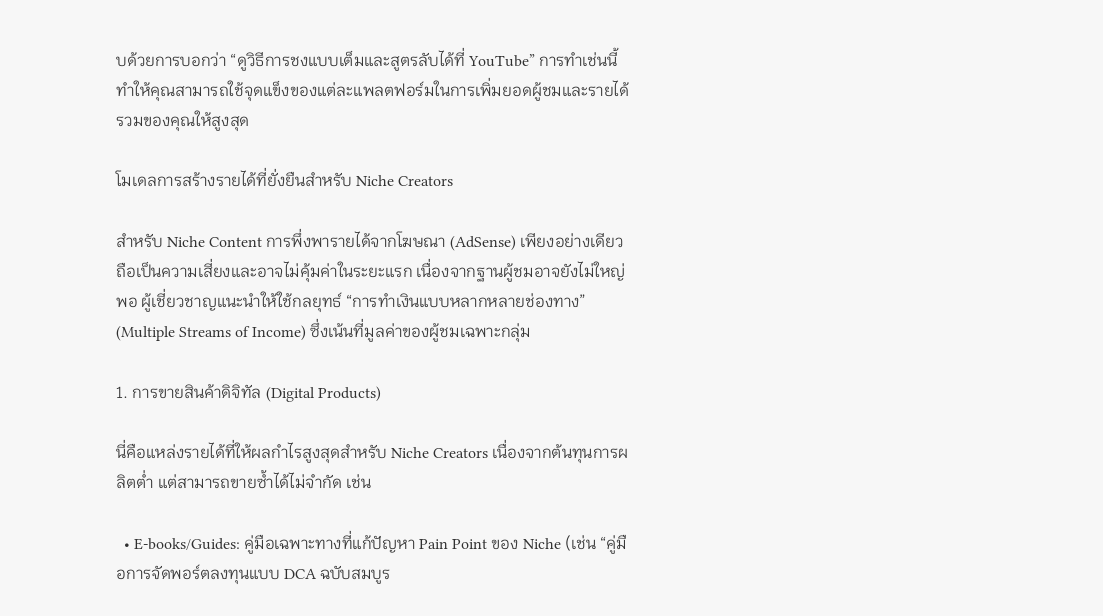บด้วยการบอกว่า “ดูวิธีการชงแบบเต็มและสูตรลับได้ที่ YouTube” การทำเช่นนี้ทำให้คุณสามารถใช้จุดแข็งของแต่ละแพลตฟอร์มในการเพิ่มยอดผู้ชมและรายได้รวมของคุณให้สูงสุด

โมเดลการสร้างรายได้ที่ยั่งยืนสำหรับ Niche Creators

สำหรับ Niche Content การพึ่งพารายได้จากโฆษณา (AdSense) เพียงอย่างเดียวถือเป็นความเสี่ยงและอาจไม่คุ้มค่าในระยะแรก เนื่องจากฐานผู้ชมอาจยังไม่ใหญ่พอ ผู้เชี่ยวชาญแนะนำให้ใช้กลยุทธ์ “การทำเงินแบบหลากหลายช่องทาง” (Multiple Streams of Income) ซึ่งเน้นที่มูลค่าของผู้ชมเฉพาะกลุ่ม

1. การขายสินค้าดิจิทัล (Digital Products)

นี่คือแหล่งรายได้ที่ให้ผลกำไรสูงสุดสำหรับ Niche Creators เนื่องจากต้นทุนการผลิตต่ำ แต่สามารถขายซ้ำได้ไม่จำกัด เช่น

  • E-books/Guides: คู่มือเฉพาะทางที่แก้ปัญหา Pain Point ของ Niche (เช่น “คู่มือการจัดพอร์ตลงทุนแบบ DCA ฉบับสมบูร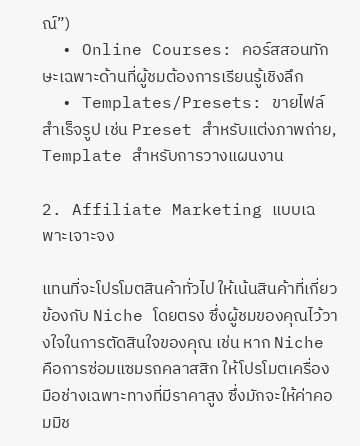ณ์”)
  • Online Courses: คอร์สสอนทักษะเฉพาะด้านที่ผู้ชมต้องการเรียนรู้เชิงลึก
  • Templates/Presets: ขายไฟล์สำเร็จรูป เช่น Preset สำหรับแต่งภาพถ่าย, Template สำหรับการวางแผนงาน

2. Affiliate Marketing แบบเฉพาะเจาะจง

แทนที่จะโปรโมตสินค้าทั่วไป ให้เน้นสินค้าที่เกี่ยวข้องกับ Niche โดยตรง ซึ่งผู้ชมของคุณไว้วางใจในการตัดสินใจของคุณ เช่น หาก Niche คือการซ่อมแซมรถคลาสสิก ให้โปรโมตเครื่องมือช่างเฉพาะทางที่มีราคาสูง ซึ่งมักจะให้ค่าคอมมิช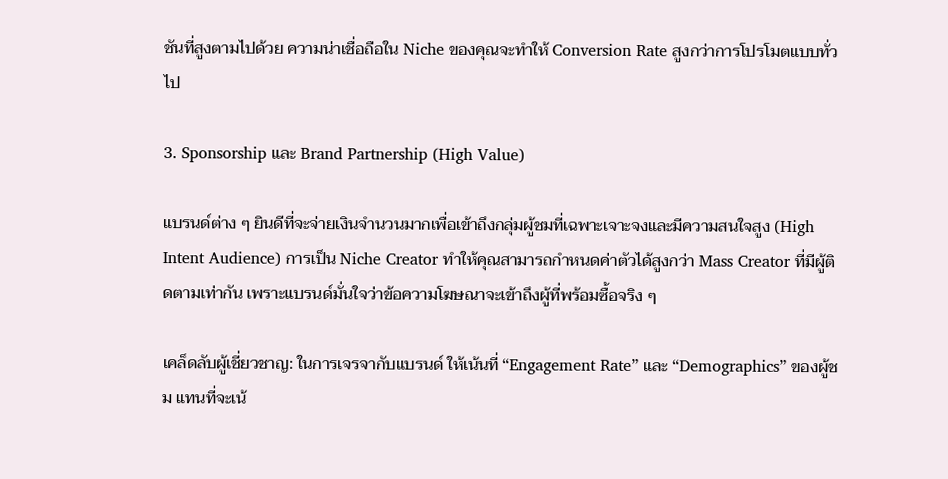ชันที่สูงตามไปด้วย ความน่าเชื่อถือใน Niche ของคุณจะทำให้ Conversion Rate สูงกว่าการโปรโมตแบบทั่วไป

3. Sponsorship และ Brand Partnership (High Value)

แบรนด์ต่าง ๆ ยินดีที่จะจ่ายเงินจำนวนมากเพื่อเข้าถึงกลุ่มผู้ชมที่เฉพาะเจาะจงและมีความสนใจสูง (High Intent Audience) การเป็น Niche Creator ทำให้คุณสามารถกำหนดค่าตัวได้สูงกว่า Mass Creator ที่มีผู้ติดตามเท่ากัน เพราะแบรนด์มั่นใจว่าข้อความโฆษณาจะเข้าถึงผู้ที่พร้อมซื้อจริง ๆ

เคล็ดลับผู้เชี่ยวชาญ: ในการเจรจากับแบรนด์ ให้เน้นที่ “Engagement Rate” และ “Demographics” ของผู้ชม แทนที่จะเน้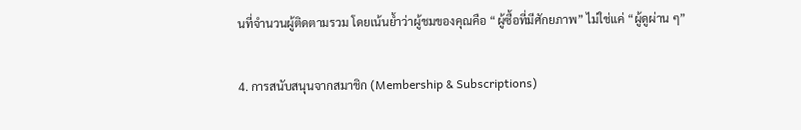นที่จำนวนผู้ติดตามรวม โดยเน้นย้ำว่าผู้ชมของคุณคือ “ผู้ซื้อที่มีศักยภาพ” ไม่ใช่แค่ “ผู้ดูผ่าน ๆ”

4. การสนับสนุนจากสมาชิก (Membership & Subscriptions)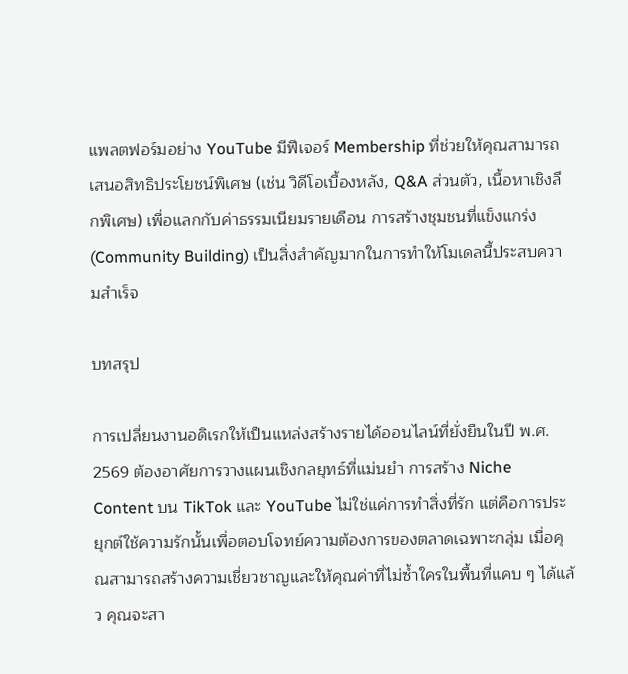แพลตฟอร์มอย่าง YouTube มีฟีเจอร์ Membership ที่ช่วยให้คุณสามารถเสนอสิทธิประโยชน์พิเศษ (เช่น วิดีโอเบื้องหลัง, Q&A ส่วนตัว, เนื้อหาเชิงลึกพิเศษ) เพื่อแลกกับค่าธรรมเนียมรายเดือน การสร้างชุมชนที่แข็งแกร่ง (Community Building) เป็นสิ่งสำคัญมากในการทำให้โมเดลนี้ประสบความสำเร็จ

บทสรุป

การเปลี่ยนงานอดิเรกให้เป็นแหล่งสร้างรายได้ออนไลน์ที่ยั่งยืนในปี พ.ศ. 2569 ต้องอาศัยการวางแผนเชิงกลยุทธ์ที่แม่นยำ การสร้าง Niche Content บน TikTok และ YouTube ไม่ใช่แค่การทำสิ่งที่รัก แต่คือการประยุกต์ใช้ความรักนั้นเพื่อตอบโจทย์ความต้องการของตลาดเฉพาะกลุ่ม เมื่อคุณสามารถสร้างความเชี่ยวชาญและให้คุณค่าที่ไม่ซ้ำใครในพื้นที่แคบ ๆ ได้แล้ว คุณจะสา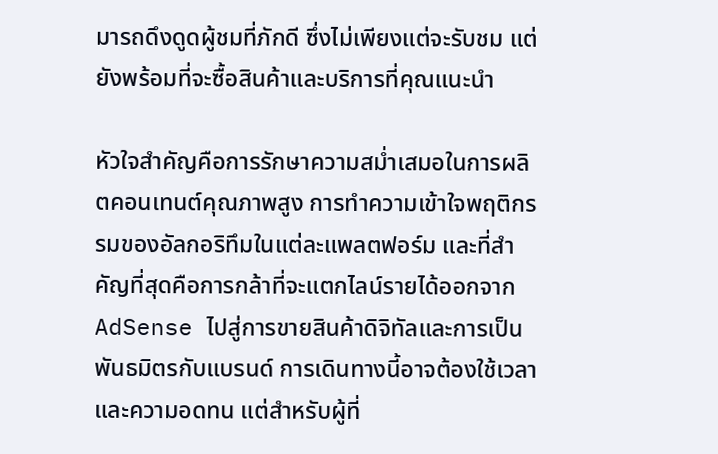มารถดึงดูดผู้ชมที่ภักดี ซึ่งไม่เพียงแต่จะรับชม แต่ยังพร้อมที่จะซื้อสินค้าและบริการที่คุณแนะนำ

หัวใจสำคัญคือการรักษาความสม่ำเสมอในการผลิตคอนเทนต์คุณภาพสูง การทำความเข้าใจพฤติกรรมของอัลกอริทึมในแต่ละแพลตฟอร์ม และที่สำคัญที่สุดคือการกล้าที่จะแตกไลน์รายได้ออกจาก AdSense ไปสู่การขายสินค้าดิจิทัลและการเป็นพันธมิตรกับแบรนด์ การเดินทางนี้อาจต้องใช้เวลาและความอดทน แต่สำหรับผู้ที่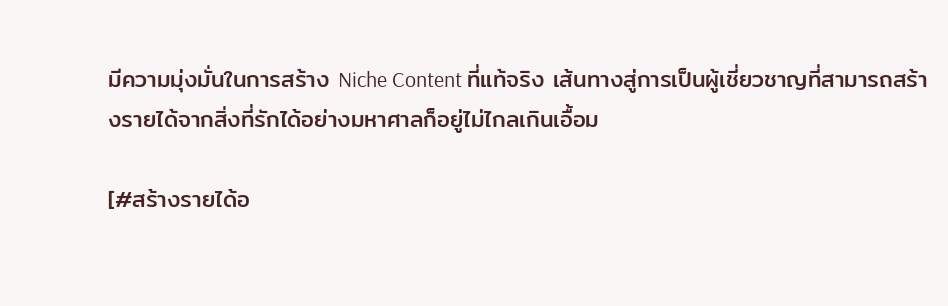มีความมุ่งมั่นในการสร้าง Niche Content ที่แท้จริง เส้นทางสู่การเป็นผู้เชี่ยวชาญที่สามารถสร้างรายได้จากสิ่งที่รักได้อย่างมหาศาลก็อยู่ไม่ไกลเกินเอื้อม

[#สร้างรายได้อ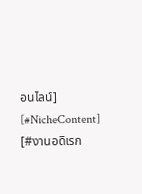อนไลน์] [#NicheContent] [#งานอดิเรก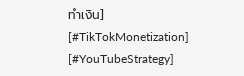ทำเงิน] [#TikTokMonetization] [#YouTubeStrategy]